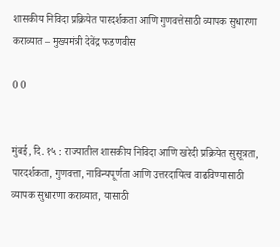शासकीय निविदा प्रक्रियेत पारदर्शकता आणि गुणवत्तेसाठी व्यापक सुधारणा कराव्यात – मुख्यमंत्री देवेंद्र फडणवीस

0 0


मुंबई, दि. १५ : राज्यातील शासकीय निविदा आणि खरेदी प्रक्रियेत सुसूत्रता, पारदर्शकता, गुणवत्ता, नाविन्यपूर्णता आणि उत्तरदायित्व वाढविण्यासाठी व्यापक सुधारणा कराव्यात, यासाठी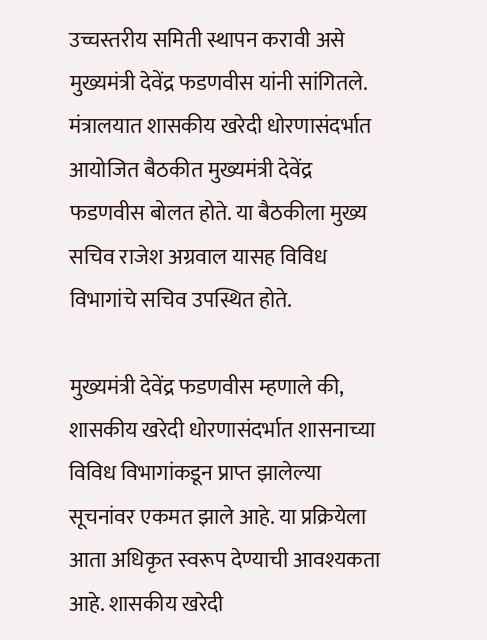उच्चस्तरीय समिती स्थापन करावी असे मुख्यमंत्री देवेंद्र फडणवीस यांनी सांगितले. मंत्रालयात शासकीय खरेदी धोरणासंदर्भात आयोजित बैठकीत मुख्यमंत्री देवेंद्र फडणवीस बोलत होते. या बैठकीला मुख्य सचिव राजेश अग्रवाल यासह विविध विभागांचे सचिव उपस्थित होते.

मुख्यमंत्री देवेंद्र फडणवीस म्हणाले की, शासकीय खरेदी धोरणासंदर्भात शासनाच्या विविध विभागांकडून प्राप्त झालेल्या सूचनांवर एकमत झाले आहे. या प्रक्रियेला आता अधिकृत स्वरूप देण्याची आवश्यकता आहे. शासकीय खरेदी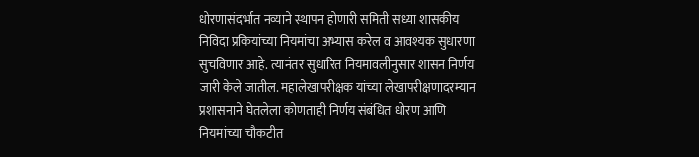धोरणासंदर्भात नव्याने स्थापन होणारी समिती सध्या शासकीय निविदा प्रकियांच्या नियमांचा अभ्यास करेल व आवश्यक सुधारणा सुचविणार आहे. त्यानंतर सुधारित नियमावलीनुसार शासन निर्णय जारी केले जातील. महालेखापरीक्षक यांच्या लेखापरीक्षणादरम्यान प्रशासनाने घेतलेला कोणताही निर्णय संबंधित धोरण आणि नियमांच्या चौकटीत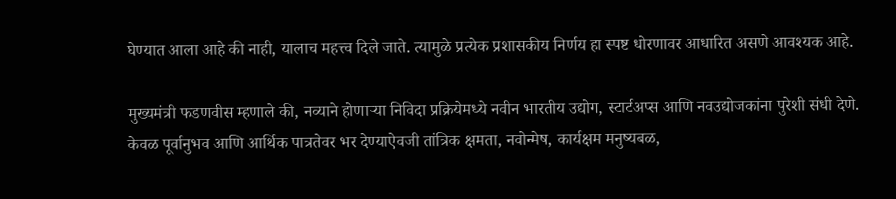घेण्यात आला आहे की नाही, यालाच महत्त्व दिले जाते. त्यामुळे प्रत्येक प्रशासकीय निर्णय हा स्पष्ट धोरणावर आधारित असणे आवश्यक आहे.

मुख्यमंत्री फडणवीस म्हणाले की, नव्याने होणाऱ्या निविदा प्रक्रियेमध्ये नवीन भारतीय उद्योग, स्टार्टअप्स आणि नवउद्योजकांना पुरेशी संधी देणे. केवळ पूर्वानुभव आणि आर्थिक पात्रतेवर भर देण्याऐवजी तांत्रिक क्षमता, नवोन्मेष, कार्यक्षम मनुष्यबळ,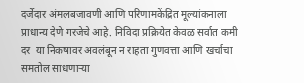दर्जेदार अंमलबजावणी आणि परिणामकेंद्रित मूल्यांकनाला प्राधान्य देणे गरजेचे आहे. निविदा प्रक्रियेत केवळ सर्वात कमी दर  या निकषावर अवलंबून न राहता गुणवत्ता आणि खर्चाचा समतोल साधणाऱ्या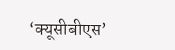‘क्यूसीबीएस’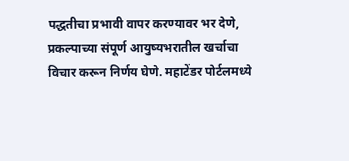पद्धतीचा प्रभावी वापर करण्यावर भर देणे, प्रकल्पाच्या संपूर्ण आयुष्यभरातील खर्चाचा विचार करून निर्णय घेणे. महाटेंडर पोर्टलमध्ये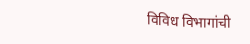विविध विभागांची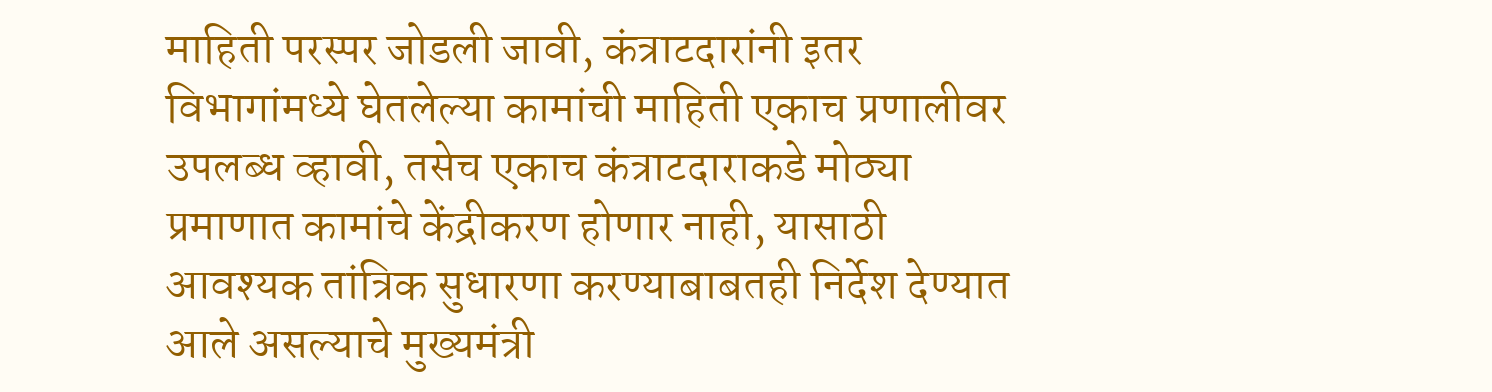माहिती परस्पर जोडली जावी, कंत्राटदारांनी इतर विभागांमध्ये घेतलेल्या कामांची माहिती एकाच प्रणालीवर उपलब्ध व्हावी, तसेच एकाच कंत्राटदाराकडे मोठ्या प्रमाणात कामांचे केंद्रीकरण होणार नाही, यासाठी आवश्यक तांत्रिक सुधारणा करण्याबाबतही निर्देश देण्यात आले असल्याचे मुख्यमंत्री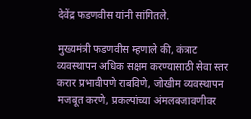देवेंद्र फडणवीस यांनी सांगितले.

मुख्यमंत्री फडणवीस म्हणाले की, कंत्राट व्यवस्थापन अधिक सक्षम करण्यासाठी सेवा स्तर करार प्रभावीपणे राबविणे, जोखीम व्यवस्थापन मजबूत करणे, प्रकल्पांच्या अंमलबजावणीवर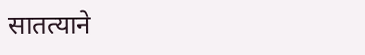सातत्याने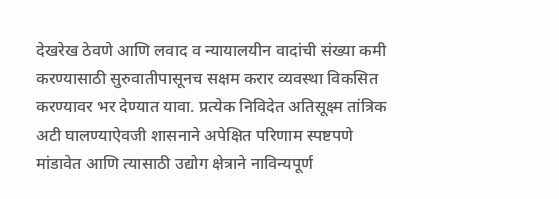देखरेख ठेवणे आणि लवाद व न्यायालयीन वादांची संख्या कमी करण्यासाठी सुरुवातीपासूनच सक्षम करार व्यवस्था विकसित करण्यावर भर देण्यात यावा. प्रत्येक निविदेत अतिसूक्ष्म तांत्रिक अटी घालण्याऐवजी शासनाने अपेक्षित परिणाम स्पष्टपणे मांडावेत आणि त्यासाठी उद्योग क्षेत्राने नाविन्यपूर्ण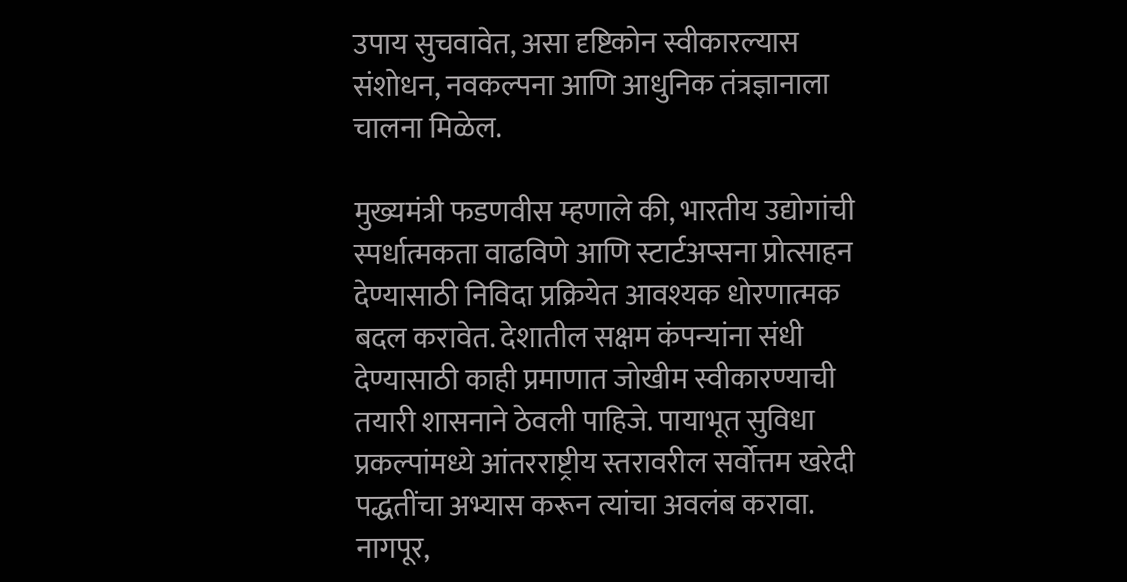उपाय सुचवावेत, असा दृष्टिकोन स्वीकारल्यास संशोधन, नवकल्पना आणि आधुनिक तंत्रज्ञानाला चालना मिळेल.

मुख्यमंत्री फडणवीस म्हणाले की, भारतीय उद्योगांची स्पर्धात्मकता वाढविणे आणि स्टार्टअप्सना प्रोत्साहन देण्यासाठी निविदा प्रक्रियेत आवश्यक धोरणात्मक बदल करावेत. देशातील सक्षम कंपन्यांना संधी देण्यासाठी काही प्रमाणात जोखीम स्वीकारण्याची तयारी शासनाने ठेवली पाहिजे. पायाभूत सुविधा प्रकल्पांमध्ये आंतरराष्ट्रीय स्तरावरील सर्वोत्तम खरेदी पद्धतींचा अभ्यास करून त्यांचा अवलंब करावा. नागपूर,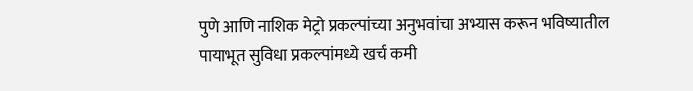पुणे आणि नाशिक मेट्रो प्रकल्पांच्या अनुभवांचा अभ्यास करून भविष्यातील पायाभूत सुविधा प्रकल्पांमध्ये खर्च कमी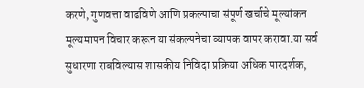करणे, गुणवत्ता वाढविणे आणि प्रकल्पाचा संपूर्ण खर्चाचे मूल्यांकन मूल्यमापन विचार करून या संकल्पनेचा व्यापक वापर करावा.या सर्व सुधारणा राबविल्यास शासकीय निविदा प्रक्रिया अधिक पारदर्शक,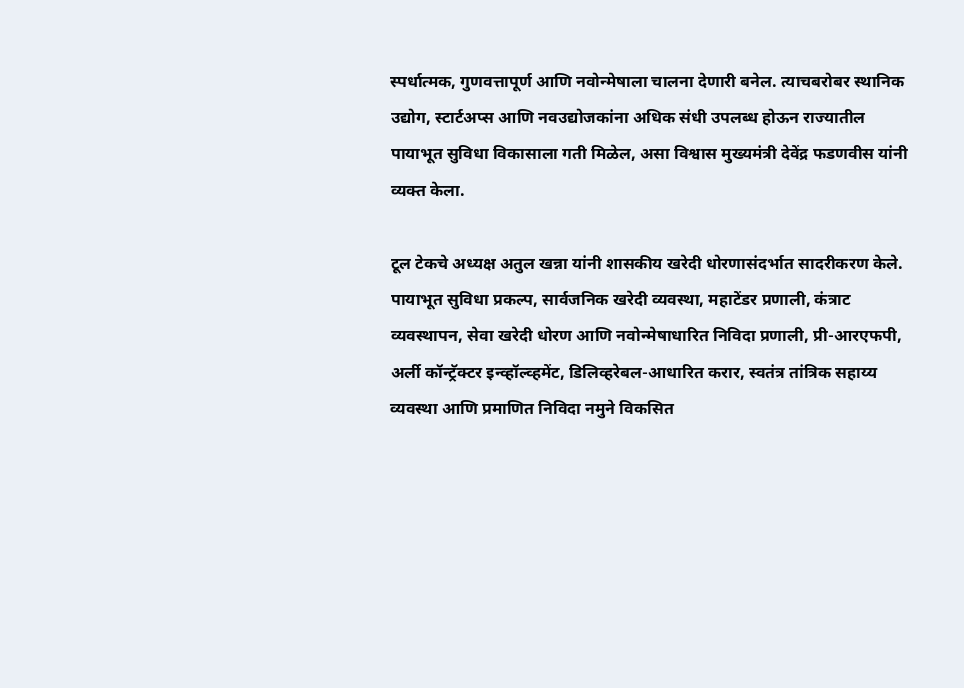स्पर्धात्मक, गुणवत्तापूर्ण आणि नवोन्मेषाला चालना देणारी बनेल. त्याचबरोबर स्थानिक उद्योग, स्टार्टअप्स आणि नवउद्योजकांना अधिक संधी उपलब्ध होऊन राज्यातील पायाभूत सुविधा विकासाला गती मिळेल, असा विश्वास मुख्यमंत्री देवेंद्र फडणवीस यांनी व्यक्त केला.

टूल टेकचे अध्यक्ष अतुल खन्ना यांनी शासकीय खरेदी धोरणासंदर्भात सादरीकरण केले. पायाभूत सुविधा प्रकल्प, सार्वजनिक खरेदी व्यवस्था, महाटेंडर प्रणाली, कंत्राट व्यवस्थापन, सेवा खरेदी धोरण आणि नवोन्मेषाधारित निविदा प्रणाली, प्री-आरएफपी, अर्ली कॉन्ट्रॅक्टर इन्व्हॉल्व्हमेंट, डिलिव्हरेबल-आधारित करार, स्वतंत्र तांत्रिक सहाय्य व्यवस्था आणि प्रमाणित निविदा नमुने विकसित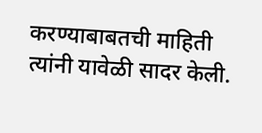करण्याबाबतची माहिती त्यांनी यावेळी सादर केली.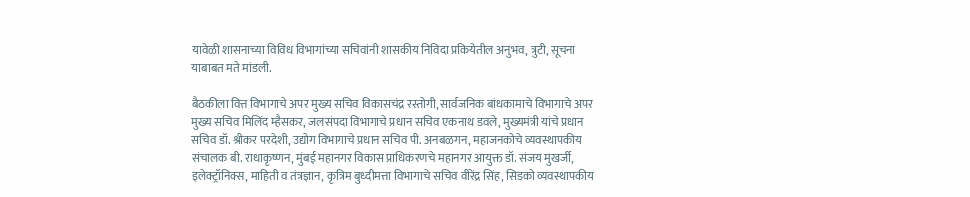यावेळी शासनाच्या विविध विभागांच्या सचिवांनी शासकीय निविदा प्रकियेतील अनुभव, त्रुटी, सूचना याबाबत मते मांडली.

बैठकीला वित्त विभागाचे अपर मुख्य सचिव विकासचंद्र रस्तोगी, सार्वजनिक बांधकामाचे विभागाचे अपर मुख्य सचिव मिलिंद म्हैसकर, जलसंपदा विभागाचे प्रधान सचिव एकनाथ डवले, मुख्यमंत्री यांचे प्रधान सचिव डॉ. श्रीकर परदेशी, उद्योग विभागाचे प्रधान सचिव पी. अनबळगन, महाजनकोचे व्यवस्थापकीय संचालक बी. राधाकृष्णन, मुंबई महानगर विकास प्राधिकरणचे महानगर आयुक्त डॉ. संजय मुखर्जी, इलेक्ट्रॉनिक्स, माहिती व तंत्रज्ञान, कृत्रिम बुध्दीमत्ता विभागाचे सचिव वीरेंद्र सिंह, सिडको व्यवस्थापकीय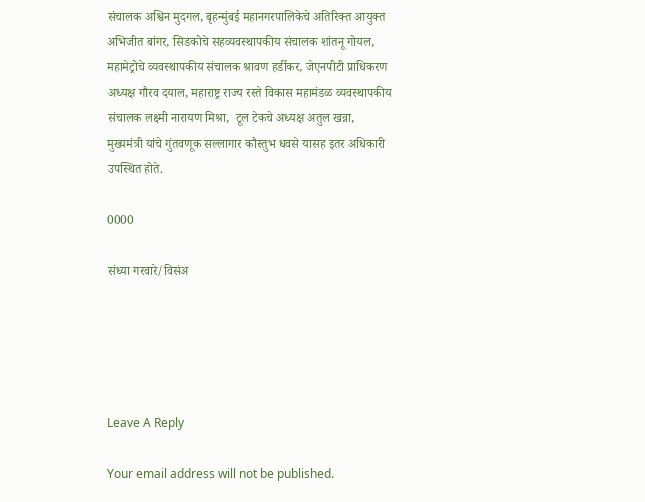संचालक अश्विन मुदगल, बृहन्मुंबई महानगरपालिकेचे अतिरिक्त आयुक्त अभिजीत बांगर, सिडकोचे सहव्यवस्थापकीय संचालक शांतनू गोयल, महामेट्रोचे व्यवस्थापकीय संचालक श्रावण हर्डीकर, जेएनपीटी प्राधिकरण अध्यक्ष गौरव दयाल, महाराष्ट्र राज्य रस्ते विकास महामंडळ व्यवस्थापकीय संचालक लक्ष्मी नारायण मिश्रा,  टूल टेकचे अध्यक्ष अतुल खन्ना, मुख्यमंत्री यांचे गुंतवणूक सल्लागार कौस्तुभ धवसे यासह इतर अधिकारी उपस्थित होते.

0000

संध्या गरवारे/विसंअ





Leave A Reply

Your email address will not be published.